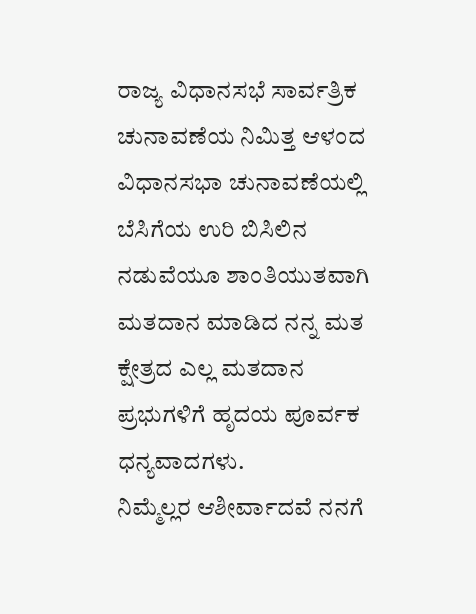ರಾಜ್ಯ ವಿಧಾನಸಭೆ ಸಾರ್ವತ್ರಿಕ ಚುನಾವಣೆಯ ನಿಮಿತ್ತ ಆಳಂದ ವಿಧಾನಸಭಾ ಚುನಾವಣೆಯಲ್ಲಿ ಬೆಸಿಗೆಯ ಉರಿ ಬಿಸಿಲಿನ ನಡುವೆಯೂ ಶಾಂತಿಯುತವಾಗಿ ಮತದಾನ ಮಾಡಿದ ನನ್ನ ಮತ ಕ್ಷೇತ್ರದ ಎಲ್ಲ ಮತದಾನ ಪ್ರಭುಗಳಿಗೆ ಹೃದಯ ಪೂರ್ವಕ ಧನ್ಯವಾದಗಳು.
ನಿಮ್ಮೆಲ್ಲರ ಆಶೀರ್ವಾದವೆ ನನಗೆ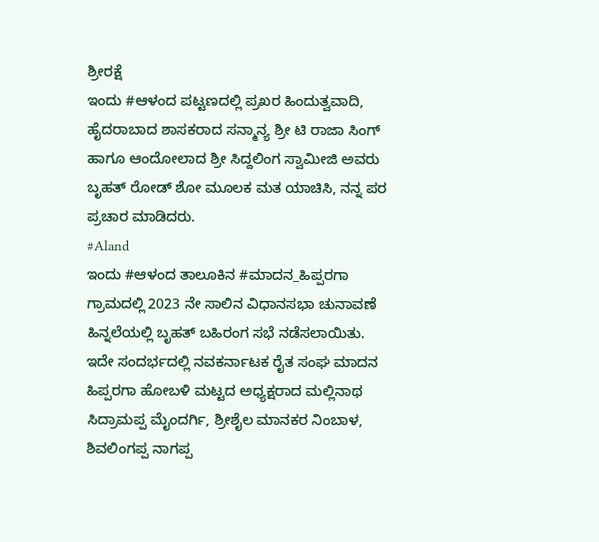ಶ್ರೀರಕ್ಷೆ
ಇಂದು #ಆಳಂದ ಪಟ್ಟಣದಲ್ಲಿ ಪ್ರಖರ ಹಿಂದುತ್ವವಾದಿ, ಹೈದರಾಬಾದ ಶಾಸಕರಾದ ಸನ್ಮಾನ್ಯ ಶ್ರೀ ಟಿ ರಾಜಾ ಸಿಂಗ್ ಹಾಗೂ ಆಂದೋಲಾದ ಶ್ರೀ ಸಿದ್ದಲಿಂಗ ಸ್ವಾಮೀಜಿ ಅವರು ಬೃಹತ್ ರೋಡ್ ಶೋ ಮೂಲಕ ಮತ ಯಾಚಿಸಿ, ನನ್ನ ಪರ ಪ್ರಚಾರ ಮಾಡಿದರು.
#Aland
ಇಂದು #ಆಳಂದ ತಾಲೂಕಿನ #ಮಾದನ_ಹಿಪ್ಪರಗಾ ಗ್ರಾಮದಲ್ಲಿ 2023 ನೇ ಸಾಲಿನ ವಿಧಾನಸಭಾ ಚುನಾವಣೆ ಹಿನ್ನಲೆಯಲ್ಲಿ ಬೃಹತ್ ಬಹಿರಂಗ ಸಭೆ ನಡೆಸಲಾಯಿತು. ಇದೇ ಸಂದರ್ಭದಲ್ಲಿ ನವಕರ್ನಾಟಕ ರೈತ ಸಂಘ ಮಾದನ ಹಿಪ್ಪರಗಾ ಹೋಬಳಿ ಮಟ್ಟದ ಅಧ್ಯಕ್ಷರಾದ ಮಲ್ಲಿನಾಥ ಸಿದ್ರಾಮಪ್ಪ ಮೈಂದರ್ಗಿ, ಶ್ರೀಶೈಲ ಮಾನಕರ ನಿಂಬಾಳ, ಶಿವಲಿಂಗಪ್ಪ ನಾಗಪ್ಪ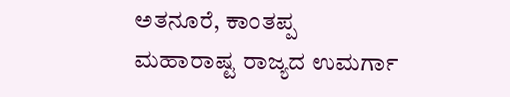ಅತನೂರೆ, ಕಾಂತಪ್ಪ
ಮಹಾರಾಷ್ಟ ರಾಜ್ಯದ ಉಮರ್ಗಾ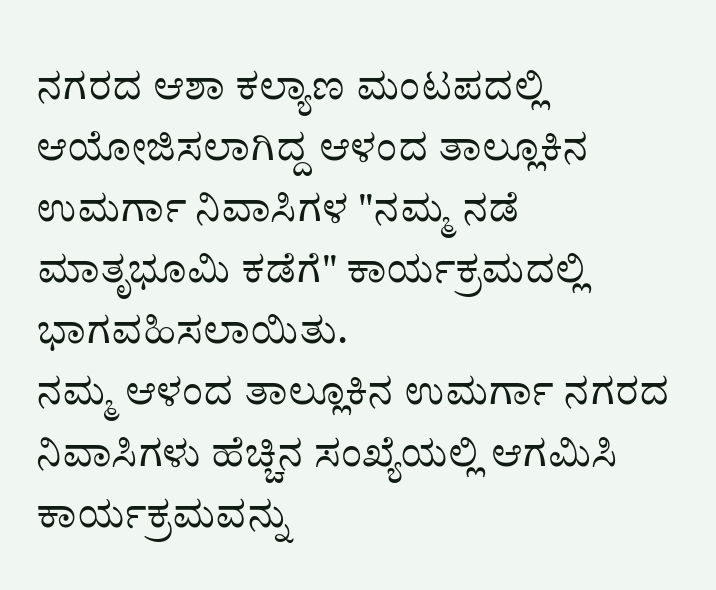ನಗರದ ಆಶಾ ಕಲ್ಯಾಣ ಮಂಟಪದಲ್ಲಿ ಆಯೋಜಿಸಲಾಗಿದ್ದ ಆಳಂದ ತಾಲ್ಲೂಕಿನ ಉಮರ್ಗಾ ನಿವಾಸಿಗಳ "ನಮ್ಮ ನಡೆ ಮಾತೃಭೂಮಿ ಕಡೆಗೆ" ಕಾರ್ಯಕ್ರಮದಲ್ಲಿ ಭಾಗವಹಿಸಲಾಯಿತು.
ನಮ್ಮ ಆಳಂದ ತಾಲ್ಲೂಕಿನ ಉಮರ್ಗಾ ನಗರದ ನಿವಾಸಿಗಳು ಹೆಚ್ಚಿನ ಸಂಖ್ಯೆಯಲ್ಲಿ ಆಗಮಿಸಿ ಕಾರ್ಯಕ್ರಮವನ್ನು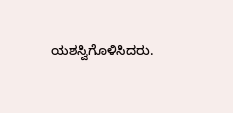ಯಶಸ್ವಿಗೊಳಿಸಿದರು.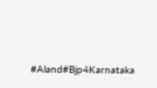#Aland#Bjp4Karnataka